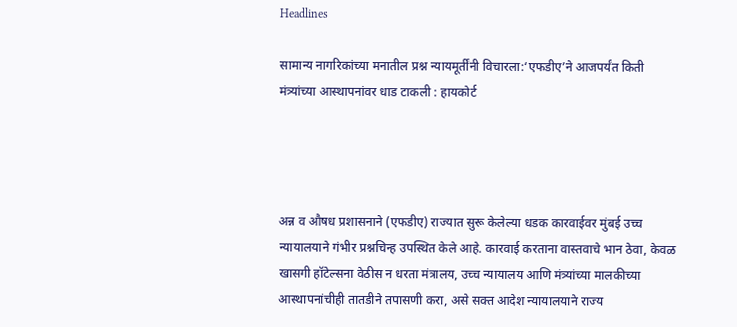Headlines

सामान्य नागरिकांच्या मनातील प्रश्न न्यायमूर्तींनी विचारला:‘एफडीए’ने आजपर्यंत किती मंत्र्यांच्या आस्थापनांवर धाड टाकली : हायकोर्ट




अन्न व औषध प्रशासनाने (एफडीए) राज्यात सुरू केलेल्या धडक कारवाईवर मुंबई उच्च न्यायालयाने गंभीर प्रश्नचिन्ह उपस्थित केले आहे. कारवाई करताना वास्तवाचे भान ठेवा, केवळ खासगी हॉटेल्सना वेठीस न धरता मंत्रालय, उच्च न्यायालय आणि मंत्र्यांच्या मालकीच्या आस्थापनांचीही तातडीने तपासणी करा, असे सक्त आदेश न्यायालयाने राज्य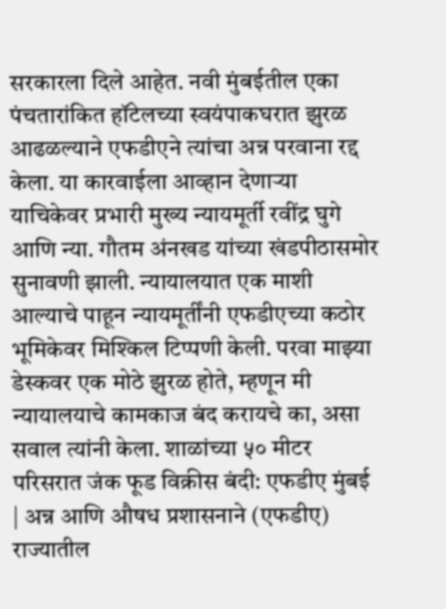सरकारला दिले आहेत. नवी मुंबईतील एका पंचतारांकित हॉटेलच्या स्वयंपाकघरात झुरळ आढळल्याने एफडीएने त्यांचा अन्न परवाना रद्द केला. या कारवाईला आव्हान देणाऱ्या याचिकेवर प्रभारी मुख्य न्यायमूर्ती रवींद्र घुगे आणि न्या. गौतम अंनखड यांच्या खंडपीठासमोर सुनावणी झाली. न्यायालयात एक माशी आल्याचे पाहून न्यायमूर्तींनी एफडीएच्या कठोर भूमिकेवर मिश्किल टिप्पणी केली. परवा माझ्या डेस्कवर एक मोठे झुरळ होते, म्हणून मी न्यायालयाचे कामकाज बंद करायचे का, असा सवाल त्यांनी केला. शाळांच्या ५० मीटर परिसरात जंक फूड विक्रीस बंदी: एफडीए मुंबई | अन्न आणि औषध प्रशासनाने (एफडीए) राज्यातील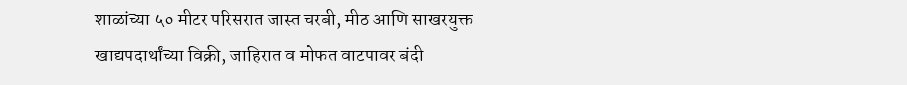शाळांच्या ५० मीटर परिसरात जास्त चरबी, मीठ आणि साखरयुक्त खाद्यपदार्थांच्या विक्री, जाहिरात व मोफत वाटपावर बंदी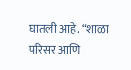घातली आहे. “शाळा परिसर आणि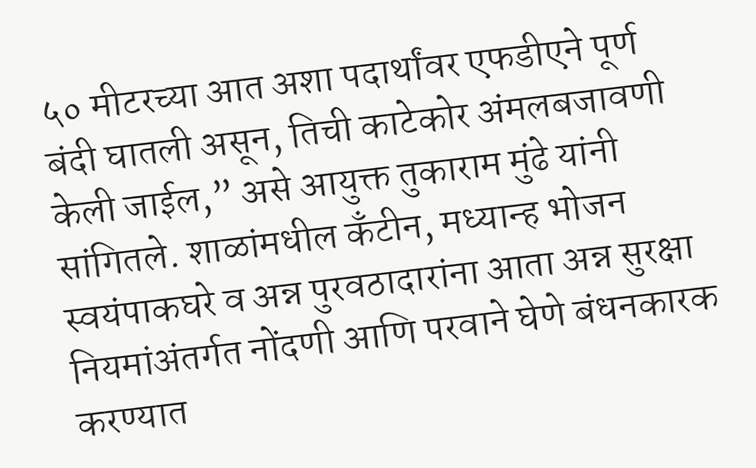५० मीटरच्या आत अशा पदार्थांवर एफडीएने पूर्ण बंदी घातली असून, तिची काटेकोर अंमलबजावणी केली जाईल,” असे आयुक्त तुकाराम मुंढे यांनी सांगितले. शाळांमधील कँटीन, मध्यान्ह भोजन स्वयंपाकघरे व अन्न पुरवठादारांना आता अन्न सुरक्षा नियमांअंतर्गत नोंदणी आणि परवाने घेणे बंधनकारक करण्यात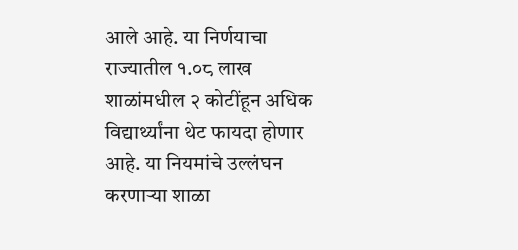आले आहे. या निर्णयाचा राज्यातील १.०८ लाख शाळांमधील २ कोटींहून अधिक विद्यार्थ्यांना थेट फायदा होणार आहे. या नियमांचे उल्लंघन करणाऱ्या शाळा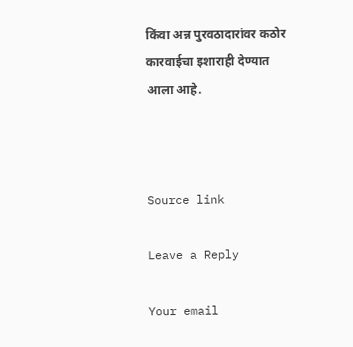किंवा अन्न पुरवठादारांवर कठोर कारवाईचा इशाराही देण्यात आला आहे.



Source link

Leave a Reply

Your email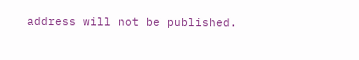address will not be published.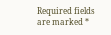Required fields are marked *